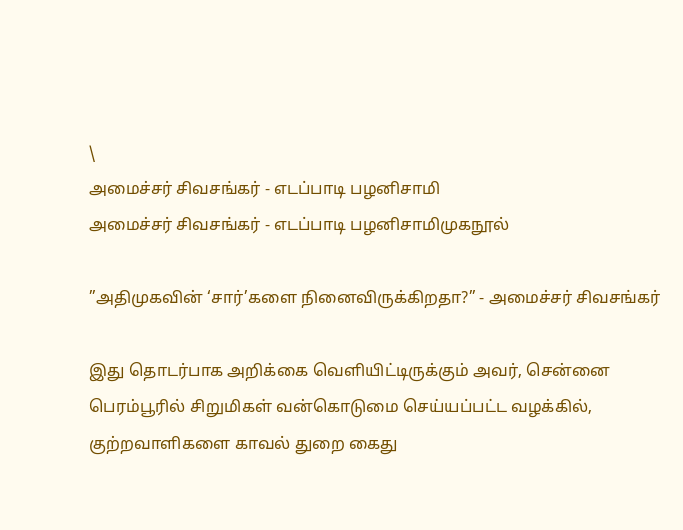\
அமைச்சர் சிவசங்கர் - எடப்பாடி பழனிசாமி
அமைச்சர் சிவசங்கர் - எடப்பாடி பழனிசாமிமுகநூல்

”அதிமுகவின் ‘சார்’களை நினைவிருக்கிறதா?” - அமைச்சர் சிவசங்கர்

இது தொடர்பாக அறிக்கை வெளியிட்டிருக்கும் அவர், சென்னை பெரம்பூரில் சிறுமிகள் வன்கொடுமை செய்யப்பட்ட வழக்கில், குற்றவாளிகளை காவல் துறை கைது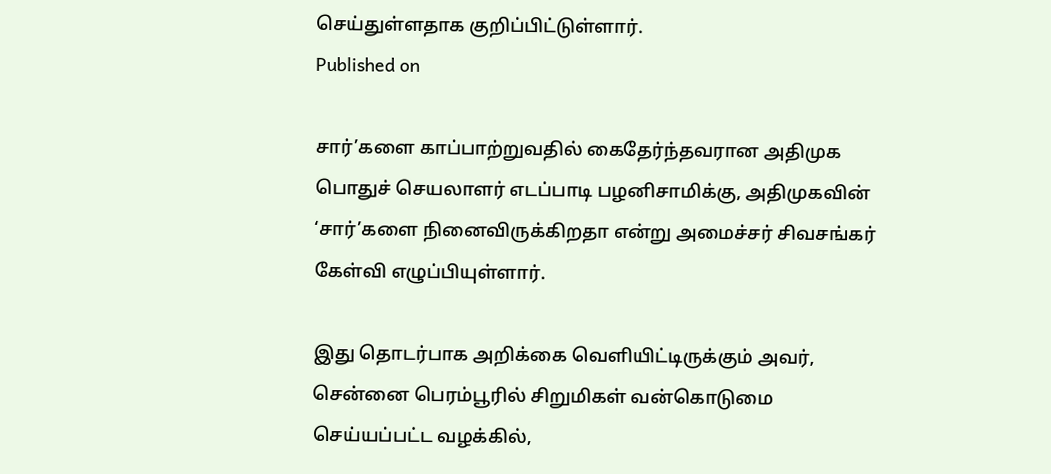செய்துள்ளதாக குறிப்பிட்டுள்ளார்.
Published on

சார்’களை காப்பாற்றுவதில் கைதேர்ந்தவரான அதிமுக பொதுச் செயலாளர் எடப்பாடி பழனிசாமிக்கு, அதிமுகவின் ‘சார்’களை நினைவிருக்கிறதா என்று அமைச்சர் சிவசங்கர் கேள்வி எழுப்பியுள்ளார்.

இது தொடர்பாக அறிக்கை வெளியிட்டிருக்கும் அவர், சென்னை பெரம்பூரில் சிறுமிகள் வன்கொடுமை செய்யப்பட்ட வழக்கில்,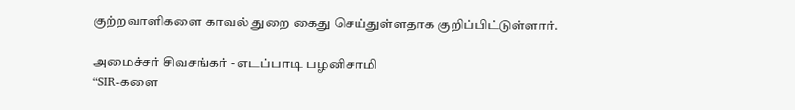குற்றவாளிகளை காவல் துறை கைது செய்துள்ளதாக குறிப்பிட்டுள்ளார்.

அமைச்சர் சிவசங்கர் - எடப்பாடி பழனிசாமி
“SIR-களை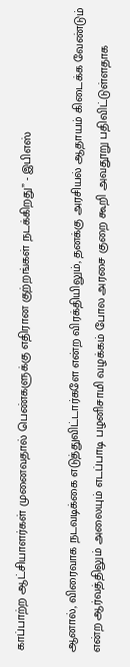காப்பாற்ற ஆட்சியாளர்கள் முனைவதால் பெண்களுக்கு எதிரான குற்றங்கள் நடக்கிறது” - இபிஎஸ்

ஆனால், விரைவாக நடவடிக்கை எடுத்துவிட்டார்களே என்ற விரக்தியிலும், தனக்கு அரசியல் ஆதாயம் கிடைக்க வேண்டும் என்ற ஆர்வத்திலும் அலையும் எடப்பாடி பழனிசாமி வழக்கம் போல அரசை குறை கூறி அவதூறு பதிவிட்டுள்ளதாக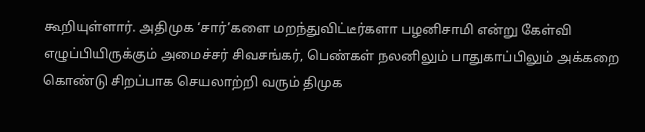கூறியுள்ளார். அதிமுக ‘சார்’களை மறந்துவிட்டீர்களா பழனிசாமி என்று கேள்வி எழுப்பியிருக்கும் அமைச்சர் சிவசங்கர், பெண்கள் நலனிலும் பாதுகாப்பிலும் அக்கறை கொண்டு சிறப்பாக செயலாற்றி வரும் திமுக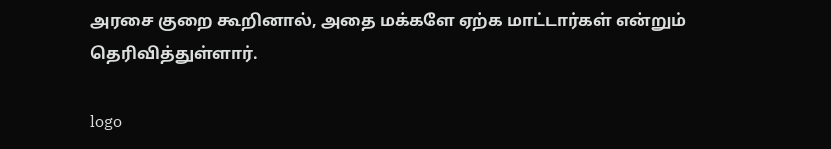அரசை குறை கூறினால், அதை மக்களே ஏற்க மாட்டார்கள் என்றும் தெரிவித்துள்ளார்.

logo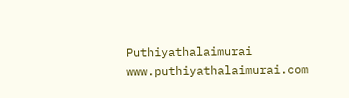Puthiyathalaimurai
www.puthiyathalaimurai.com